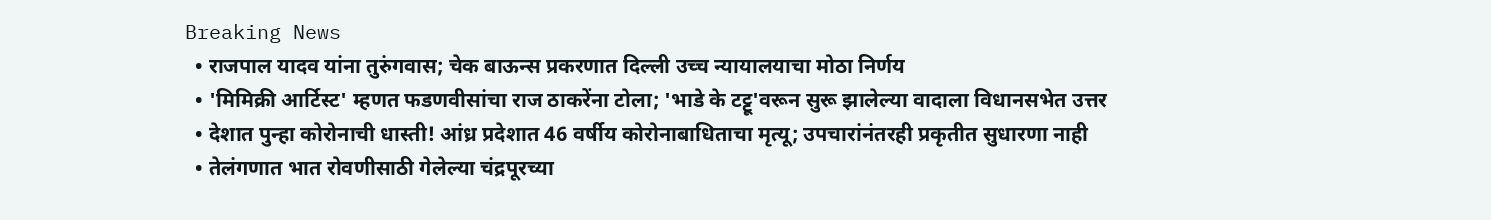Breaking News
  • राजपाल यादव यांना तुरुंगवास; चेक बाऊन्स प्रकरणात दिल्ली उच्च न्यायालयाचा मोठा निर्णय
  • 'मिमिक्री आर्टिस्ट' म्हणत फडणवीसांचा राज ठाकरेंना टोला; 'भाडे के टट्टू'वरून सुरू झालेल्या वादाला विधानसभेत उत्तर
  • देशात पुन्हा कोरोनाची धास्ती! आंध्र प्रदेशात 46 वर्षीय कोरोनाबाधिताचा मृत्यू; उपचारांनंतरही प्रकृतीत सुधारणा नाही
  • तेलंगणात भात रोवणीसाठी गेलेल्या चंद्रपूरच्या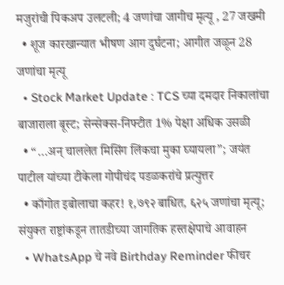मजुरांची पिकअप उलटली; 4 जणांचा जागीच मृत्यू , 27 जखमी
  • शूज कारखान्यात भीषण आग दुर्घटना; आगीत जळून 28 जणांचा मृत्यू
  • Stock Market Update : TCS च्या दमदार निकालांचा बाजाराला बूस्ट; सेन्सेक्स-निफ्टीत 1% पेक्षा अधिक उसळी
  • “…अन् चाललेत मिसिंग लिंकचा मुका घ्यायला”; जयंत पाटील यांच्या टीकेला गोपीचंद पडळकरांचे प्रत्युत्तर
  • काँगोत इबोलाचा कहर! १,७९२ बाधित, ६२५ जणांचा मृत्यू; संयुक्त राष्ट्रांकडून तातडीच्या जागतिक हस्तक्षेपाचे आवाहन
  • WhatsApp चे नवे Birthday Reminder फीचर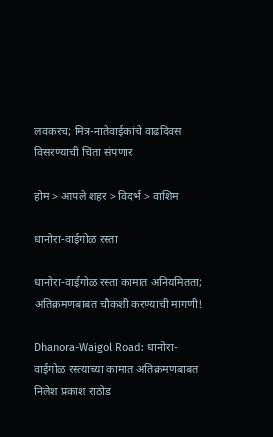लवकरच; मित्र-नातेवाईकांचे वाढदिवस विसरण्याची चिंता संपणार

होम > आपले शहर > विदर्भ > वाशिम

धानोरा-वाईगोळ रस्ता

धानोरा-वाईगोळ रस्ता कामात अनियमितता; अतिक्रमणबाबत चौकशी करण्याची मागणी!

Dhanora-Waigol Road: धानोरा-वाईगोळ रस्त्याच्या कामात अतिक्रमणबाबत निलेश प्रकाश राठोड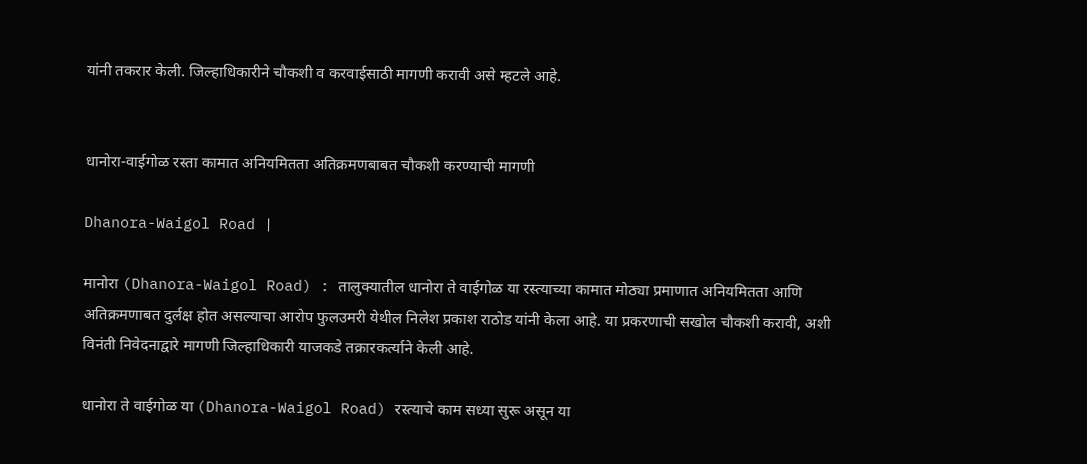यांनी तकरार केली. जिल्हाधिकारीने चौकशी व करवाईसाठी मागणी करावी असे म्हटले आहे.


धानोरा-वाईगोळ रस्ता कामात अनियमितता अतिक्रमणबाबत चौकशी करण्याची मागणी

Dhanora-Waigol Road |

मानोरा (Dhanora-Waigol Road) : तालुक्यातील धानोरा ते वाईगोळ या रस्त्याच्या कामात मोठ्या प्रमाणात अनियमितता आणि अतिक्रमणाबत दुर्लक्ष होत असल्याचा आरोप फुलउमरी येथील निलेश प्रकाश राठोड यांनी केला आहे. या प्रकरणाची सखोल चौकशी करावी, अशी विनंती निवेदनाद्वारे मागणी जिल्हाधिकारी याजकडे तक्रारकर्त्याने केली आहे.

धानोरा ते वाईगोळ या (Dhanora-Waigol Road) रस्त्याचे काम सध्या सुरू असून या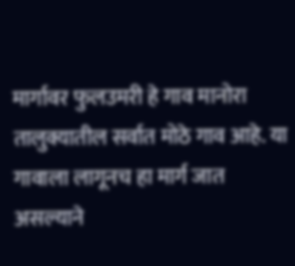मार्गावर फुलउमरी हे गाव मानोरा तालुक्यातील सर्वात मोठे गाव आहे. या गावाला लागूनच हा मार्ग जात असल्याने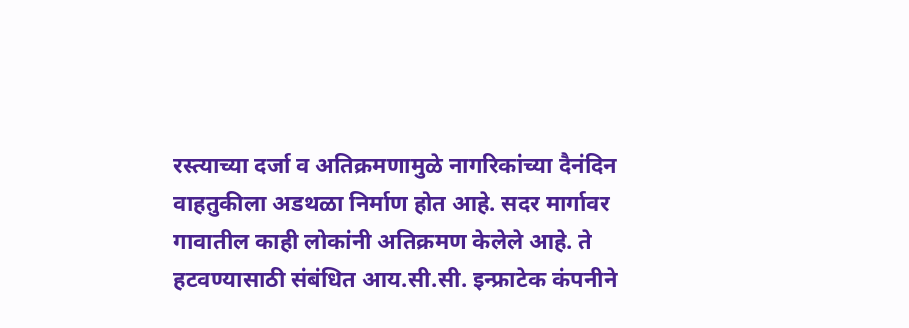रस्त्याच्या दर्जा व अतिक्रमणामुळे नागरिकांच्या दैनंदिन वाहतुकीला अडथळा निर्माण होत आहे. सदर मार्गावर गावातील काही लोकांनी अतिक्रमण केलेले आहे. ते हटवण्यासाठी संबंधित आय.सी.सी. इन्फ्राटेक कंपनीने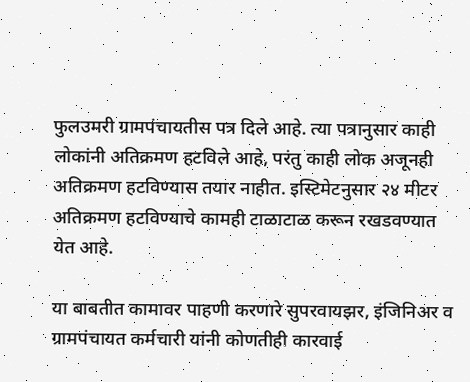फुलउमरी ग्रामपंचायतीस पत्र दिले आहे. त्या पत्रानुसार काही लोकांनी अतिक्रमण हटविले आहे, परंतु काही लोक अजूनही अतिक्रमण हटविण्यास तयार नाहीत. इस्टिमेटनुसार २४ मीटर अतिक्रमण हटविण्याचे कामही टाळाटाळ करून रखडवण्यात येत आहे.

या बाबतीत कामावर पाहणी करणारे सुपरवायझर, इंजिनिअर व ग्रामपंचायत कर्मचारी यांनी कोणतीही कारवाई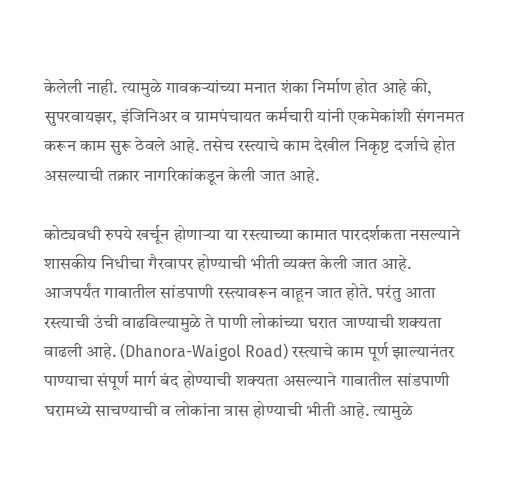केलेली नाही. त्यामुळे गावकऱ्यांच्या मनात शंका निर्माण होत आहे की, सुपरवायझर, इंजिनिअर व ग्रामपंचायत कर्मचारी यांनी एकमेकांशी संगनमत करून काम सुरू ठेवले आहे. तसेच रस्त्याचे काम देखील निकृष्ट दर्जाचे होत असल्याची तक्रार नागरिकांकडून केली जात आहे.

कोट्यवधी रुपये खर्चून होणाऱ्या या रस्त्याच्या कामात पारदर्शकता नसल्याने शासकीय निधीचा गैरवापर होण्याची भीती व्यक्त केली जात आहे.  आजपर्यंत गावातील सांडपाणी रस्त्यावरून वाहून जात होते. परंतु आता रस्त्याची उंची वाढविल्यामुळे ते पाणी लोकांच्या घरात जाण्याची शक्यता वाढली आहे. (Dhanora-Waigol Road) रस्त्याचे काम पूर्ण झाल्यानंतर पाण्याचा संपूर्ण मार्ग बंद होण्याची शक्यता असल्याने गावातील सांडपाणी घरामध्ये साचण्याची व लोकांना त्रास होण्याची भीती आहे. त्यामुळे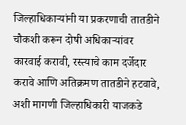जिल्हाधिकाऱ्यांनी या प्रकरणाची तातडीने चौकशी करून दोषी अधिकाऱ्यांवर कारवाई करावी, रस्त्याचे काम दर्जेदार करावे आणि अतिक्रमण तातडीने हटवावे, अशी मागणी जिल्हाधिकारी याजकडे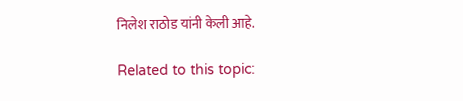निलेश राठोड यांनी केली आहे.

Related to this topic: